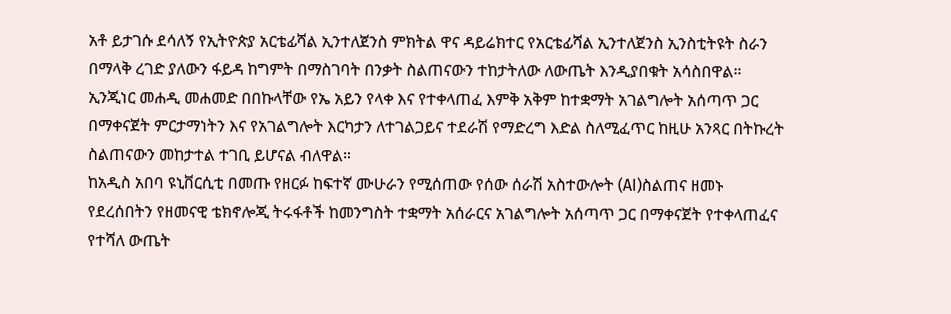አቶ ይታገሱ ደሳለኝ የኢትዮጵያ አርቴፊሻል ኢንተለጀንስ ምክትል ዋና ዳይሬክተር የአርቴፊሻል ኢንተለጀንስ ኢንስቲትዩት ስራን በማላቅ ረገድ ያለውን ፋይዳ ከግምት በማስገባት በንቃት ስልጠናውን ተከታትለው ለውጤት እንዲያበቁት አሳስበዋል።
ኢንጂነር መሐዲ መሐመድ በበኩላቸው የኤ አይን የላቀ እና የተቀላጠፈ እምቅ አቅም ከተቋማት አገልግሎት አሰጣጥ ጋር በማቀናጀት ምርታማነትን እና የአገልግሎት እርካታን ለተገልጋይና ተደራሽ የማድረግ እድል ስለሚፈጥር ከዚሁ አንጻር በትኩረት ስልጠናውን መከታተል ተገቢ ይሆናል ብለዋል።
ከአዲስ አበባ ዩኒቨርሲቲ በመጡ የዘርፉ ከፍተኛ ሙሁራን የሚሰጠው የሰው ሰራሽ አስተውሎት (AI)ስልጠና ዘመኑ የደረሰበትን የዘመናዊ ቴክኖሎጂ ትሩፋቶች ከመንግስት ተቋማት አሰራርና አገልግሎት አሰጣጥ ጋር በማቀናጀት የተቀላጠፈና የተሻለ ውጤት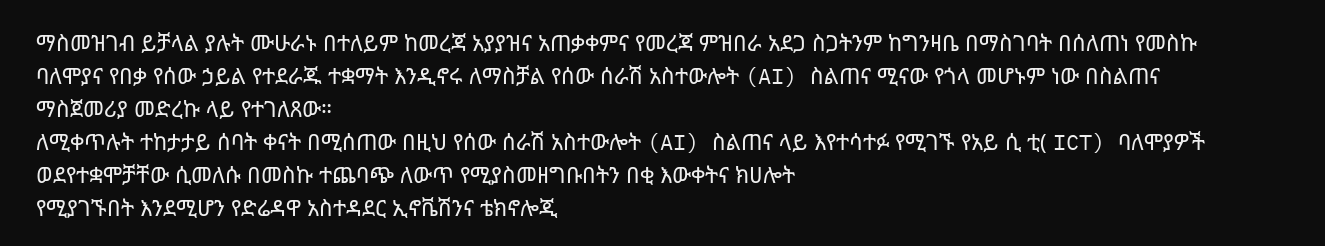ማስመዝገብ ይቻላል ያሉት ሙሁራኑ በተለይም ከመረጃ አያያዝና አጠቃቀምና የመረጃ ምዝበራ አደጋ ስጋትንም ከግንዛቤ በማስገባት በሰለጠነ የመስኩ ባለሞያና የበቃ የሰው ኃይል የተደራጁ ተቋማት እንዲኖሩ ለማስቻል የሰው ሰራሽ አስተውሎት (AI) ስልጠና ሚናው የጎላ መሆኑም ነው በስልጠና ማስጀመሪያ መድረኩ ላይ የተገለጸው።
ለሚቀጥሉት ተከታታይ ሰባት ቀናት በሚሰጠው በዚህ የሰው ሰራሽ አስተውሎት (AI) ስልጠና ላይ እየተሳተፉ የሚገኙ የአይ ሲ ቲ( ICT) ባለሞያዎች ወደየተቋሞቻቸው ሲመለሱ በመስኩ ተጨባጭ ለውጥ የሚያስመዘግቡበትን በቂ እውቀትና ክሀሎት
የሚያገኙበት እንደሚሆን የድሬዳዋ አስተዳደር ኢኖቬሽንና ቴክኖሎጂ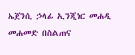ኤጀንሲ ኃላፊ ኢንጂነር መሐዲ መሐመድ በስልጠና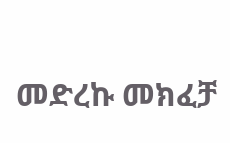መድረኩ መክፈቻ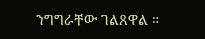ንግግራቸው ገልጸዋል ።